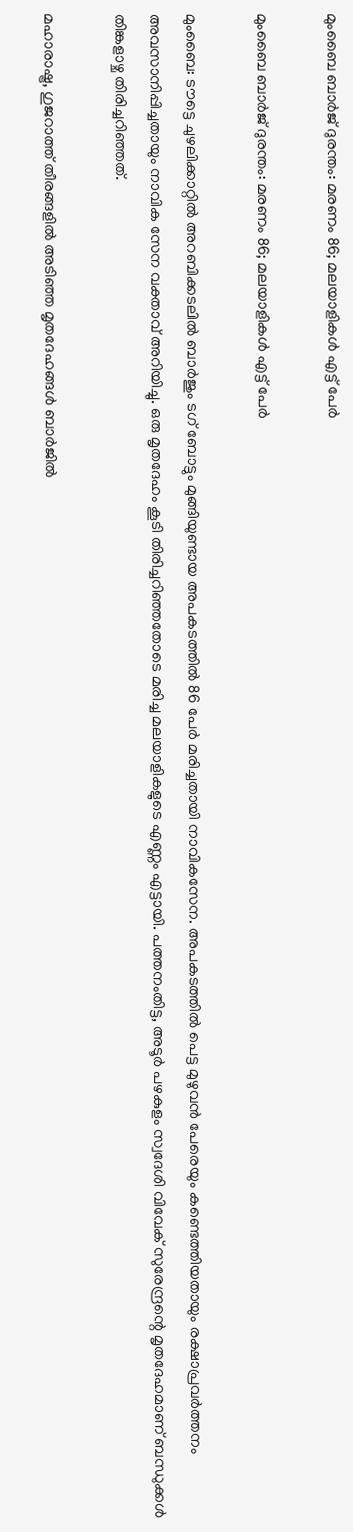മുംബൈ ബാര്‍ജ് ദുരന്തം: മരണം 86; മലയാളികള്‍ എട്ട് പേര്‍

മുംബൈ ബാര്‍ജ് ദുരന്തം: മരണം 86; മലയാളികള്‍ എട്ട് പേര്‍

മുംബൈ: ടൗട്ടെ ചുഴലിക്കാറ്റില്‍ അറബിക്കടലില്‍ ബാര്‍ജും ടഗ് ബോട്ടും മുങ്ങിയുണ്ടായ അപകടത്തില്‍ 86 പേര്‍ മരിച്ചതായി നാവികസേന. അപകടത്തില്‍ പെട്ട മുഴുവന്‍ പേരെയും കണ്ടെത്തിയതായും രക്ഷാപ്രവര്‍ത്തനം അവസാനിപ്പിച്ചതായും നാവിക സേന വക്താവ് അറിയിച്ചു. ഒരു മൃതദേഹം കൂടി തിരിച്ചറിഞ്ഞതോടെ മരിച്ച മലയാളികളുടെ എണ്ണം എട്ടായി. പത്തനംതിട്ട, അടൂര്‍ പഴകുളം സ്വദേശി വിവേക് സുരേന്ദ്രന്റെ മൃതദേഹമാണ് ബന്ധുക്കള്‍ തിങ്കളാഴ്ച തിരിച്ചറിഞ്ഞത്.

മഹാരാഷ്ട്ര, ഗുജറാത്ത് തീരങ്ങളില്‍ അടിഞ്ഞ മൃതദേഹങ്ങള്‍ ബാര്‍ജില്‍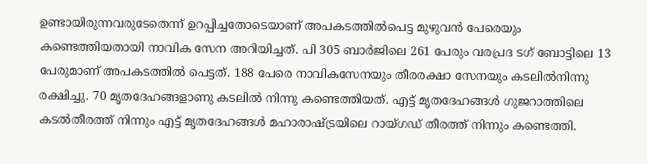ഉണ്ടായിരുന്നവരുടേതെന്ന് ഉറപ്പിച്ചതോടെയാണ് അപകടത്തില്‍പെട്ട മുഴുവന്‍ പേരെയും കണ്ടെത്തിയതായി നാവിക സേന അറിയിച്ചത്. പി 305 ബാര്‍ജിലെ 261 പേരും വരപ്രദ ടഗ് ബോട്ടിലെ 13 പേരുമാണ് അപകടത്തില്‍ പെട്ടത്. 188 പേരെ നാവികസേനയും തീരരക്ഷാ സേനയും കടലില്‍നിന്നു രക്ഷിച്ചു. 70 മൃതദേഹങ്ങളാണു കടലില്‍ നിന്നു കണ്ടെത്തിയത്. എട്ട് മൃതദേഹങ്ങള്‍ ഗുജറാത്തിലെ കടല്‍തീരത്ത് നിന്നും എട്ട് മൃതദേഹങ്ങള്‍ മഹാരാഷ്ട്രയിലെ റായ്ഗഡ് തീരത്ത് നിന്നും കണ്ടെത്തി.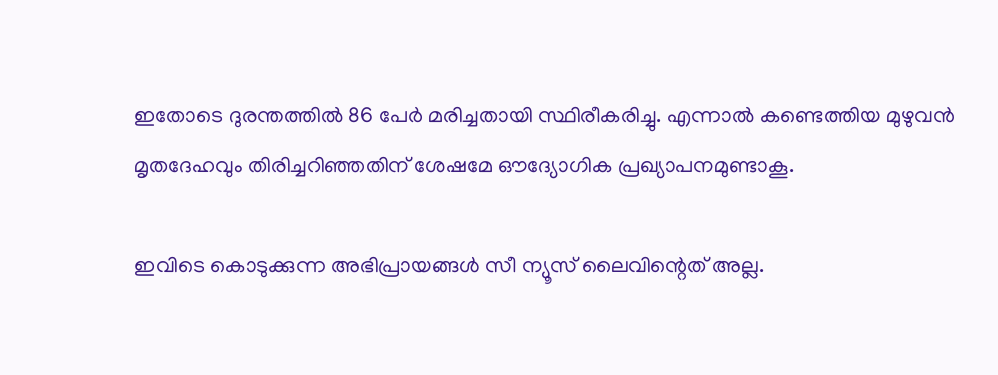ഇതോടെ ദുരന്തത്തില്‍ 86 പേര്‍ മരിച്ചതായി സ്ഥിരീകരിച്ചു. എന്നാല്‍ കണ്ടെത്തിയ മുഴുവന്‍ മൃതദേഹവും തിരിച്ചറിഞ്ഞതിന് ശേഷമേ ഔദ്യോഗിക പ്രഖ്യാപനമുണ്ടാകൂ.

ഇവിടെ കൊടുക്കുന്ന അഭിപ്രായങ്ങള്‍ സീ ന്യൂസ് ലൈവിന്റെത് അല്ല.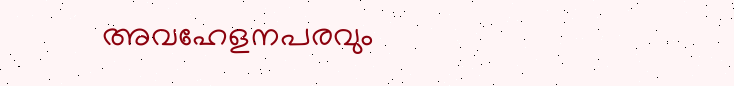അവഹേളനപരവും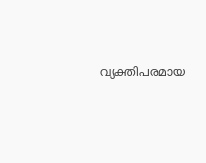വ്യക്തിപരമായ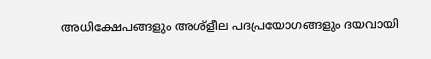അധിക്ഷേപങ്ങളും അശ്‌ളീല പദപ്രയോഗങ്ങളും ദയവായി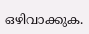ഒഴിവാക്കുക.